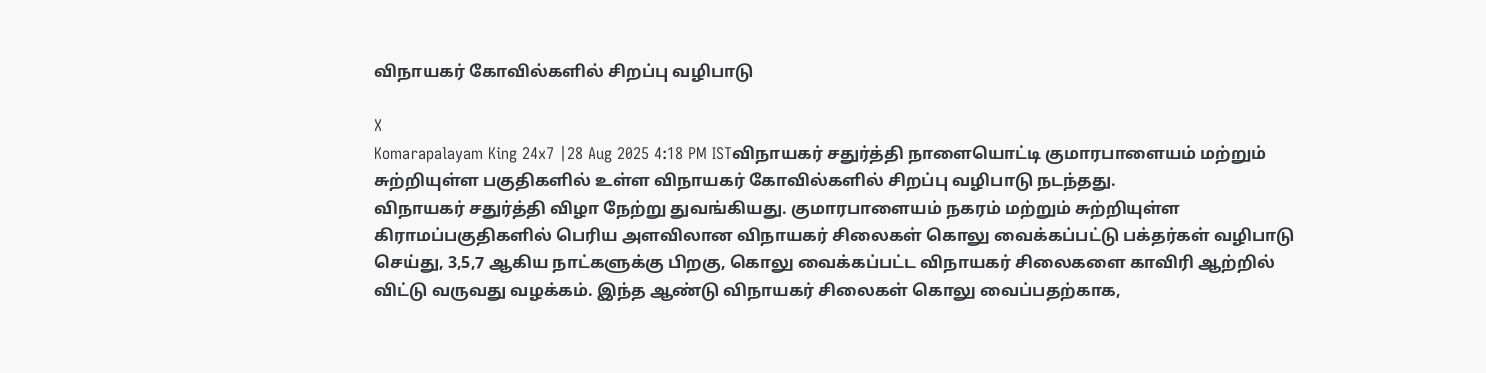விநாயகர் கோவில்களில் சிறப்பு வழிபாடு

X
Komarapalayam King 24x7 |28 Aug 2025 4:18 PM ISTவிநாயகர் சதுர்த்தி நாளையொட்டி குமாரபாளையம் மற்றும் சுற்றியுள்ள பகுதிகளில் உள்ள விநாயகர் கோவில்களில் சிறப்பு வழிபாடு நடந்தது.
விநாயகர் சதுர்த்தி விழா நேற்று துவங்கியது. குமாரபாளையம் நகரம் மற்றும் சுற்றியுள்ள கிராமப்பகுதிகளில் பெரிய அளவிலான விநாயகர் சிலைகள் கொலு வைக்கப்பட்டு பக்தர்கள் வழிபாடு செய்து, 3,5,7 ஆகிய நாட்களுக்கு பிறகு, கொலு வைக்கப்பட்ட விநாயகர் சிலைகளை காவிரி ஆற்றில் விட்டு வருவது வழக்கம். இந்த ஆண்டு விநாயகர் சிலைகள் கொலு வைப்பதற்காக,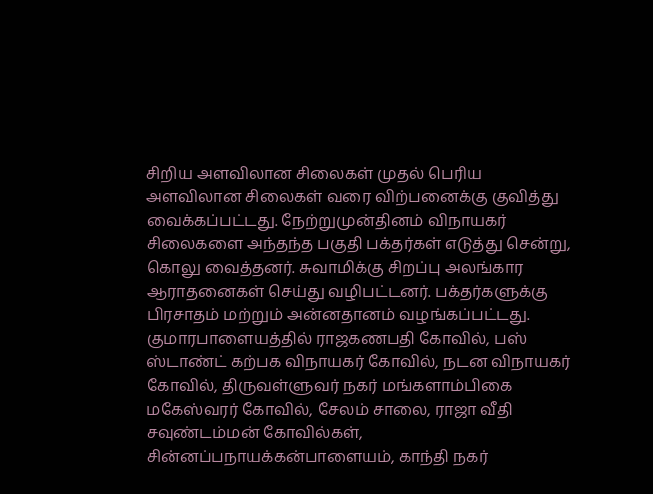சிறிய அளவிலான சிலைகள் முதல் பெரிய அளவிலான சிலைகள் வரை விற்பனைக்கு குவித்து வைக்கப்பட்டது. நேற்றுமுன்தினம் விநாயகர் சிலைகளை அந்தந்த பகுதி பக்தர்கள் எடுத்து சென்று, கொலு வைத்தனர். சுவாமிக்கு சிறப்பு அலங்கார ஆராதனைகள் செய்து வழிபட்டனர். பக்தர்களுக்கு பிரசாதம் மற்றும் அன்னதானம் வழங்கப்பட்டது. குமாரபாளையத்தில் ராஜகணபதி கோவில், பஸ் ஸ்டாண்ட் கற்பக விநாயகர் கோவில், நடன விநாயகர் கோவில், திருவள்ளுவர் நகர் மங்களாம்பிகை மகேஸ்வரர் கோவில், சேலம் சாலை, ராஜா வீதி சவுண்டம்மன் கோவில்கள், சின்னப்பநாயக்கன்பாளையம், காந்தி நகர்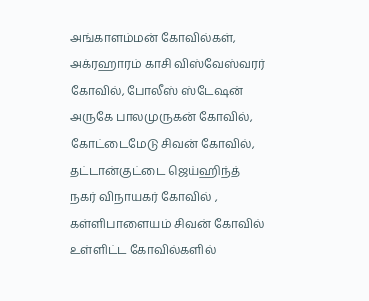அங்காளம்மன் கோவில்கள், அக்ரஹாரம் காசி விஸ்வேஸ்வரர் கோவில், போலீஸ் ஸ்டேஷன் அருகே பாலமுருகன் கோவில், கோட்டைமேடு சிவன் கோவில், தட்டான்குட்டை ஜெய்ஹிந்த் நகர் விநாயகர் கோவில் , கள்ளிபாளையம் சிவன் கோவில் உள்ளிட்ட கோவில்களில்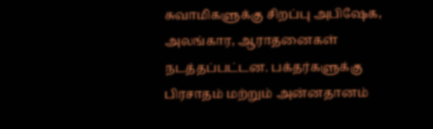சுவாமிகளுக்கு சிறப்பு அபிஷேக, அலங்கார, ஆராதனைகள் நடத்தப்பட்டன. பக்தர்களுக்கு பிரசாதம் மற்றும் அன்னதானம்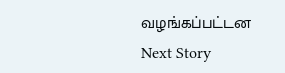வழங்கப்பட்டன
Next Story